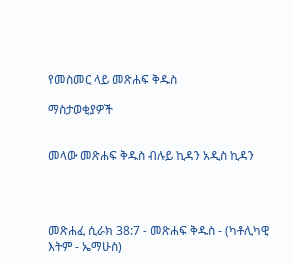የመስመር ላይ መጽሐፍ ቅዱስ

ማስታወቂያዎች


መላው መጽሐፍ ቅዱስ ብሉይ ኪዳን አዲስ ኪዳን




መጽሐፈ ሲራክ 38:7 - መጽሐፍ ቅዱስ - (ካቶሊካዊ እትም - ኤማሁስ)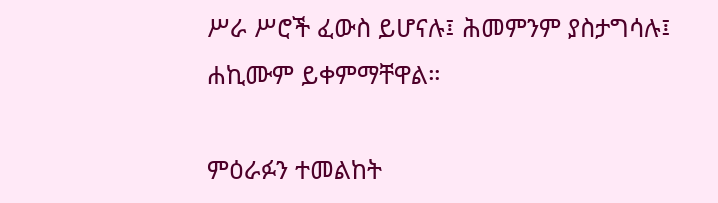ሥራ ሥሮች ፈውስ ይሆናሉ፤ ሕመምንም ያስታግሳሉ፤ ሐኪሙም ይቀምማቸዋል።

ምዕራፉን ተመልከት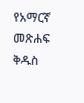የአማርኛ መጽሐፍ ቅዱስ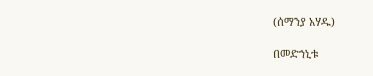(ሰማንያ አሃዱ)

በመድኀኒቱ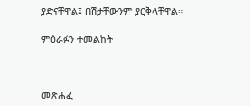ያድናቸዋል፤ በሽታቸውንም ያርቅላቸዋል።

ምዕራፉን ተመልከት



መጽሐፈ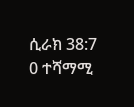ሲራክ 38:7
0 ተሻማሚ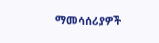ማመሳሰሪያዎች